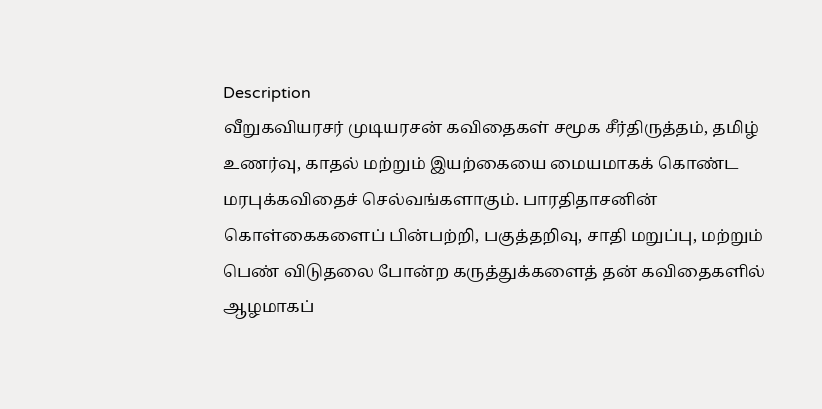Description
வீறுகவியரசர் முடியரசன் கவிதைகள் சமூக சீர்திருத்தம், தமிழ் உணர்வு, காதல் மற்றும் இயற்கையை மையமாகக் கொண்ட மரபுக்கவிதைச் செல்வங்களாகும். பாரதிதாசனின் கொள்கைகளைப் பின்பற்றி, பகுத்தறிவு, சாதி மறுப்பு, மற்றும் பெண் விடுதலை போன்ற கருத்துக்களைத் தன் கவிதைகளில் ஆழமாகப்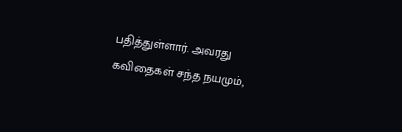பதித்துள்ளார். அவரது கவிதைகள் சந்த நயமும்,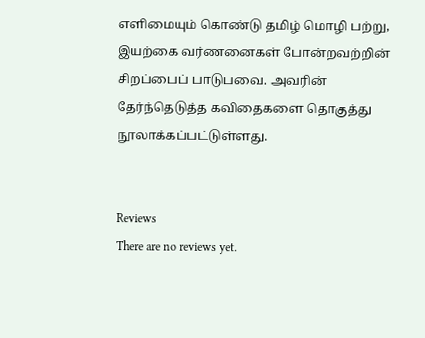எளிமையும் கொண்டு தமிழ் மொழி பற்று, இயற்கை வர்ணனைகள் போன்றவற்றின் சிறப்பைப் பாடுபவை. அவரின் தேர்ந்தெடுத்த கவிதைகளை தொகுத்து நூலாக்கப்பட்டுள்ளது.


Reviews
There are no reviews yet.